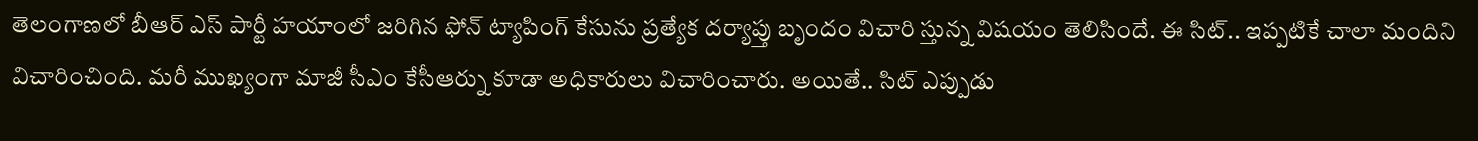తెలంగాణలో బీఆర్ ఎస్ పార్టీ హయాంలో జరిగిన ఫోన్ ట్యాపింగ్ కేసును ప్రత్యేక దర్యాప్తు బృందం విచారి స్తున్న విషయం తెలిసిందే. ఈ సిట్.. ఇప్పటికే చాలా మందిని విచారించింది. మరీ ముఖ్యంగా మాజీ సీఎం కేసీఆర్ను కూడా అధికారులు విచారించారు. అయితే.. సిట్ ఎప్పుడు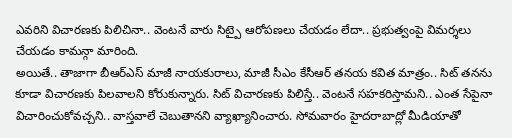ఎవరిని విచారణకు పిలిచినా.. వెంటనే వారు సిట్పై ఆరోపణలు చేయడం లేదా.. ప్రభుత్వంపై విమర్శలు చేయడం కామన్గా మారింది.
అయితే.. తాజాగా బీఆర్ఎస్ మాజీ నాయకురాలు, మాజీ సీఎం కేసీఆర్ తనయ కవిత మాత్రం.. సిట్ తనను కూడా విచారణకు పిలవాలని కోరుకున్నారు. సిట్ విచారణకు పిలిస్తే.. వెంటనే సహకరిస్తామని.. ఎంత సేపైనా విచారించుకోవచ్చని.. వాస్తవాలే చెబుతానని వ్యాఖ్యానించారు. సోమవారం హైదరాబాద్లో మీడియాతో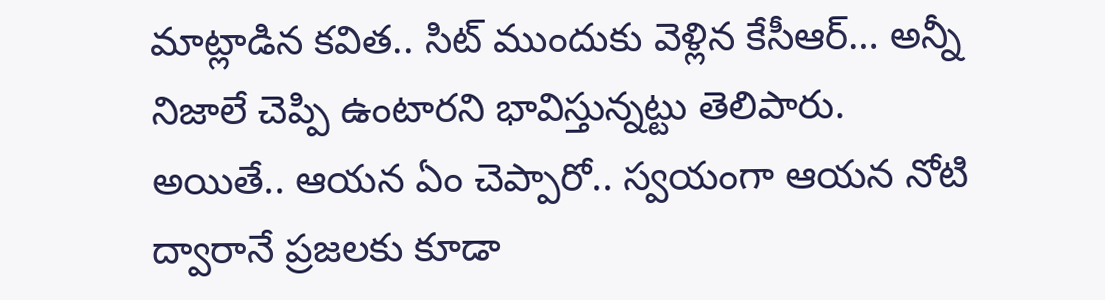మాట్లాడిన కవిత.. సిట్ ముందుకు వెళ్లిన కేసీఆర్… అన్నీ నిజాలే చెప్పి ఉంటారని భావిస్తున్నట్టు తెలిపారు.
అయితే.. ఆయన ఏం చెప్పారో.. స్వయంగా ఆయన నోటి ద్వారానే ప్రజలకు కూడా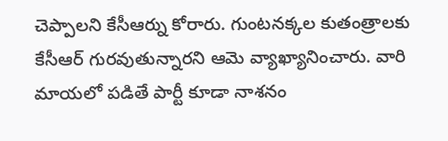చెప్పాలని కేసీఆర్ను కోరారు. గుంటనక్కల కుతంత్రాలకు కేసీఆర్ గురవుతున్నారని ఆమె వ్యాఖ్యానించారు. వారి మాయలో పడితే పార్టీ కూడా నాశనం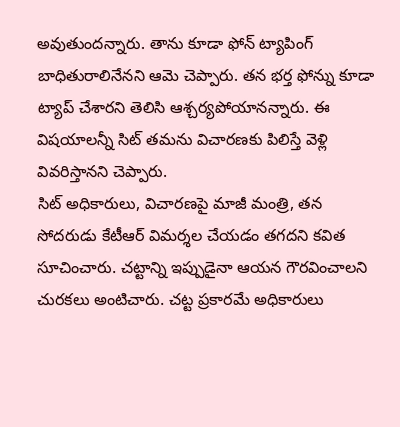అవుతుందన్నారు. తాను కూడా ఫోన్ ట్యాపింగ్ బాధితురాలినేనని ఆమె చెప్పారు. తన భర్త ఫోన్ను కూడా ట్యాప్ చేశారని తెలిసి ఆశ్చర్యపోయానన్నారు. ఈ విషయాలన్నీ సిట్ తమను విచారణకు పిలిస్తే వెళ్లి వివరిస్తానని చెప్పారు.
సిట్ అధికారులు, విచారణపై మాజీ మంత్రి, తన సోదరుడు కేటీఆర్ విమర్శల చేయడం తగదని కవిత సూచించారు. చట్టాన్ని ఇప్పుడైనా ఆయన గౌరవించాలని చురకలు అంటిచారు. చట్ట ప్రకారమే అధికారులు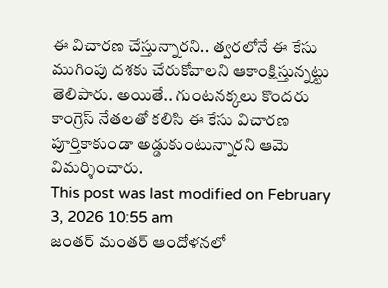ఈ విచారణ చేస్తున్నారని.. త్వరలోనే ఈ కేసు ముగింపు దశకు చేరుకోవాలని ఆకాంక్షిస్తున్నట్టు తెలిపారు. అయితే.. గుంటనక్కలు కొందరు కాంగ్రెస్ నేతలతో కలిసి ఈ కేసు విచారణ పూర్తికాకుండా అడ్డుకుంటున్నారని ఆమె విమర్శించారు.
This post was last modified on February 3, 2026 10:55 am
జంతర్ మంతర్ ఆందోళనలో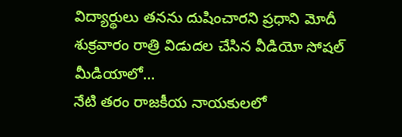విద్యార్థులు తనను దుషించారని ప్రధాని మోదీ శుక్రవారం రాత్రి విడుదల చేసిన వీడియో సోషల్ మీడియాలో…
నేటి తరం రాజకీయ నాయకులలో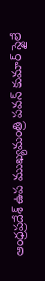ఆంధ్రప్రదేశ్ ఉప ముఖ్యమంత్రి పవన్ కుమార్ స్టైలే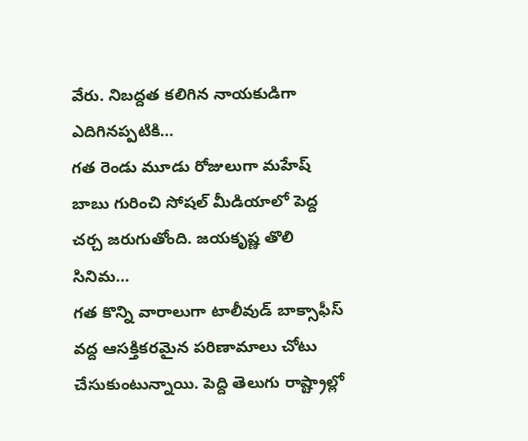వేరు. నిబద్దత కలిగిన నాయకుడిగా ఎదిగినప్పటికి…
గత రెండు మూడు రోజులుగా మహేష్ బాబు గురించి సోషల్ మీడియాలో పెద్ద చర్చ జరుగుతోంది. జయకృష్ణ తొలి సినిమ…
గత కొన్ని వారాలుగా టాలీవుడ్ బాక్సాఫీస్ వద్ద ఆసక్తికరమైన పరిణామాలు చోటు చేసుకుంటున్నాయి. పెద్ది తెలుగు రాష్ట్రాల్లో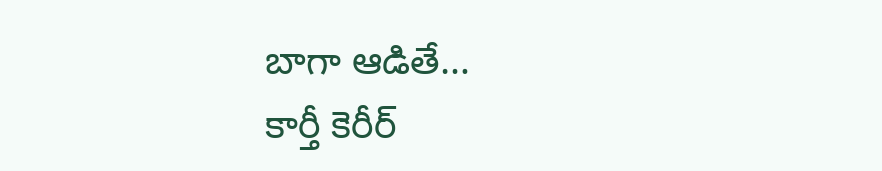బాగా ఆడితే…
కార్తీ కెరీర్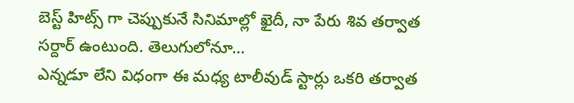బెస్ట్ హిట్స్ గా చెప్పుకునే సినిమాల్లో ఖైదీ, నా పేరు శివ తర్వాత సర్దార్ ఉంటుంది. తెలుగులోనూ…
ఎన్నడూ లేని విధంగా ఈ మధ్య టాలీవుడ్ స్టార్లు ఒకరి తర్వాత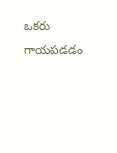ఒకరు గాయపడడం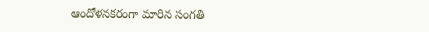ఆందోళనకరంగా మారిన సంగతి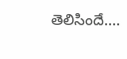తెలిసిందే.…